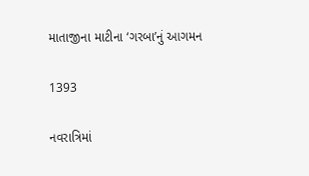માતાજીના માટીના ‘ગરબા’નું આગમન

1393

નવરાત્રિમાં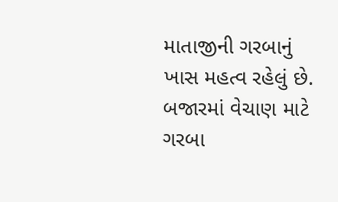માતાજીની ગરબાનું ખાસ મહત્વ રહેલું છે. બજારમાં વેચાણ માટે ગરબા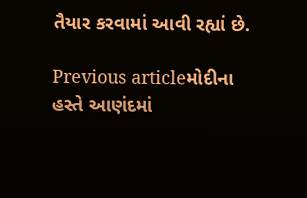તૈયાર કરવામાં આવી રહ્યાં છે.

Previous articleમોદીના હસ્તે આણંદમાં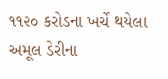૧૧૨૦ કરોડના ખર્ચે થયેલા અમૂલ ડેરીના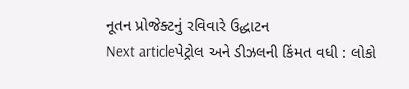નૂતન પ્રોજેક્ટનું રવિવારે ઉદ્ધાટન
Next articleપેટ્રોલ અને ડીઝલની કિંમત વધી : લોકો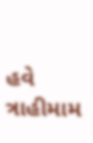હવે ત્રાહીમામ